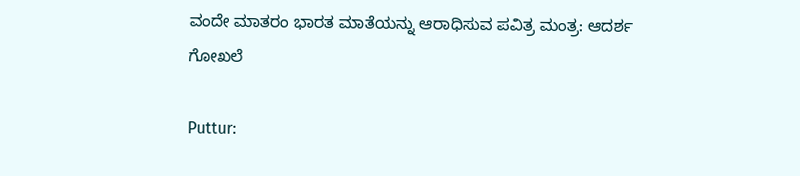ವಂದೇ ಮಾತರಂ ಭಾರತ ಮಾತೆಯನ‍್ನು ಆರಾಧಿಸುವ ಪವಿತ್ರ ಮಂತ್ರ: ಆದರ್ಶ ಗೋಖಲೆ

Puttur: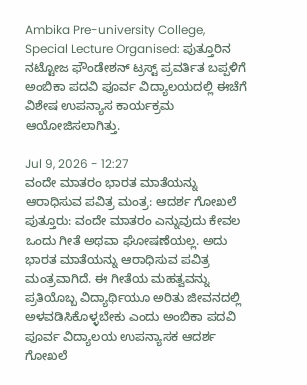Ambika Pre-university College, Special Lecture Organised: ಪುತ್ತೂರಿನ ನಟ‍್ಟೋಜ ಫೌಂಡೇಶನ್ ಟ್ರಸ್ಟ್ ಪ್ರವರ್ತಿತ ಬಪ್ಪಳಿಗೆ ಅಂಬಿಕಾ ಪದವಿ ಪೂರ್ವ ವಿದ‍್ಯಾಲಯದಲ‍್ಲಿ ಈಚೆಗೆ ವಿಶೇಷ ಉಪನ‍್ಯಾಸ ಕಾರ್ಯಕ್ರಮ ಆಯೋಜಿಸಲಾಗಿತ್ತು.

Jul 9, 2026 - 12:27
ವಂದೇ ಮಾತರಂ ಭಾರತ ಮಾತೆಯನ‍್ನು ಆರಾಧಿಸುವ ಪವಿತ್ರ ಮಂತ್ರ: ಆದರ್ಶ ಗೋಖಲೆ
ಪುತ್ತೂರು: ವಂದೇ ಮಾತರಂ ಎನ‍್ನುವುದು ಕೇವಲ ಒಂದು ಗೀತೆ ಅಥವಾ ಘೋಷಣೆಯಲ್ಲ. ಅದು ಭಾರತ ಮಾತೆಯನ‍್ನು ಆರಾಧಿಸುವ ಪವಿತ್ರ ಮಂತ್ರವಾಗಿದೆ. ಈ ಗೀತೆಯ ಮಹತ್ವವನ‍್ನು ಪ್ರತಿಯೊಬ್ಬ ವಿದ‍್ಯಾರ್ಥಿಯೂ ಅರಿತು ಜೀವನದಲ‍್ಲಿ ಅಳವಡಿಸಿಕೊಳ್ಳಬೇಕು ಎಂದು ಅಂಬಿಕಾ ಪದವಿ ಪೂರ್ವ ವಿದ‍್ಯಾಲಯ ಉಪನ‍್ಯಾಸಕ ಆದರ್ಶ ಗೋಖಲೆ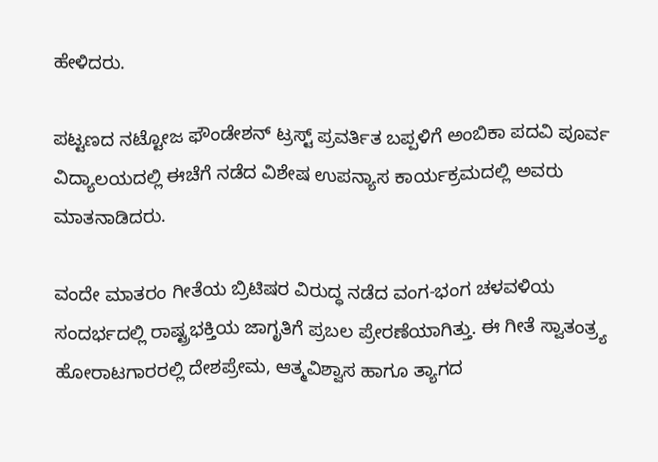ಹೇಳಿದರು.

ಪಟ್ಟಣದ ನಟ‍್ಟೋಜ ಫೌಂಡೇಶನ್ ಟ್ರಸ್ಟ್ ಪ್ರವರ್ತಿತ ಬಪ್ಪಳಿಗೆ ಅಂಬಿಕಾ ಪದವಿ ಪೂರ್ವ ವಿದ‍್ಯಾಲಯದಲ‍್ಲಿ ಈಚೆಗೆ ನಡೆದ ವಿಶೇಷ ಉಪನ‍್ಯಾಸ ಕಾರ್ಯಕ್ರಮದಲ‍್ಲಿ ಅವರು ಮಾತನಾಡಿದರು.

ವಂದೇ ಮಾತರಂ ಗೀತೆಯ ಬ್ರಿಟಿಷರ ವಿರುದ್ಧ ನಡೆದ ವಂಗ-ಭಂಗ ಚಳವಳಿಯ ಸಂದರ್ಭದಲ್ಲಿ ರಾಷ್ಟ್ರಭಕ್ತಿಯ ಜಾಗೃತಿಗೆ ಪ್ರಬಲ ಪ್ರೇರಣೆಯಾಗಿತ‍್ತು. ಈ ಗೀತೆ ಸ‍್ವಾತಂತ್ರ್ಯ ಹೋರಾಟಗಾರರಲ‍್ಲಿ ದೇಶಪ್ರೇಮ, ಆತ್ಮವಿಶ‍್ವಾಸ ಹಾಗೂ ತ‍್ಯಾಗದ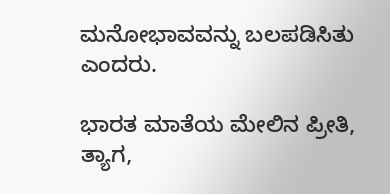ಮನೋಭಾವವನ‍್ನು ಬಲಪಡಿಸಿತು ಎಂದರು.

ಭಾರತ ಮಾತೆಯ ಮೇಲಿನ ಪ್ರೀತಿ, ತ‍್ಯಾಗ,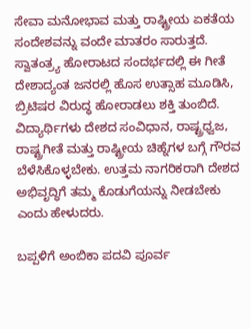ಸೇವಾ ಮನೋಭಾವ ಮತ್ತು ರಾಷ್ಟ್ರೀಯ ಏಕತೆಯ ಸಂದೇಶವನ‍್ನು ವಂದೇ ಮಾತರಂ ಸಾರುತ್ತದೆ. ಸ‍್ವಾತಂತ್ರ್ಯ ಹೋರಾಟದ ಸಂದರ್ಭದಲ‍್ಲಿ ಈ ಗೀತೆ ದೇಶಾದ್ಯಂತ ಜನರಲ‍್ಲಿ ಹೊಸ ಉತ‍್ಸಾಹ ಮೂಡಿಸಿ, ಬ್ರಿಟಿಷರ ವಿರುದ್ಧ ಹೋರಾಡಲು ಶಕ‍್ತಿ ತುಂಬಿದೆ. ವಿದ‍್ಯಾರ್ಥಿಗಳು ದೇಶದ ಸಂವಿಧಾನ, ರಾಷ್ಟ್ರಧ್ವಜ, ರಾಷ್ಟ್ರಗೀತೆ ಮತ್ತು ರಾಷ್ಟ್ರೀಯ ಚಿಹ‍್ನೆಗಳ ಬಗ‍್ಗೆ ಗೌರವ ಬೆಳೆಸಿಕೊಳ್ಳಬೇಕು. ಉತ್ತಮ ನಾಗರಿಕರಾಗಿ ದೇಶದ ಅಭಿವೃದ‍್ಧಿಗೆ ತಮ್ಮ ಕೊಡುಗೆಯನ‍್ನು ನೀಡಬೇಕು ಎಂದು ಹೇಳುದರು.

ಬಪ್ಪಳಿಗೆ ಅಂಬಿಕಾ ಪದವಿ ಪೂರ್ವ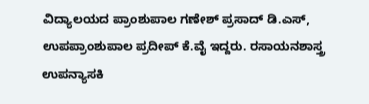ವಿದ‍್ಯಾಲಯದ ಪ್ರಾಂಶುಪಾಲ ಗಣೇಶ್ ಪ್ರಸಾದ್ ಡಿ.ಎಸ್, ಉಪಪ್ರಾಂಶುಪಾಲ ಪ್ರದೀಪ್ ಕೆ.ವೈ ಇದ್ದರು. ರಸಾಯನಶಾಸ್ತ್ರ ಉಪನ‍್ಯಾಸಕಿ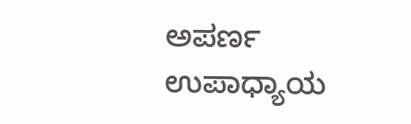ಅಪರ್ಣ ಉಪಾಧ‍್ಯಾಯ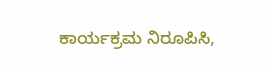ಕಾರ್ಯಕ್ರಮ ನಿರೂಪಿಸಿ,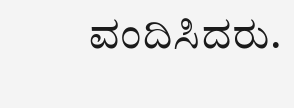ವಂದಿಸಿದರು.